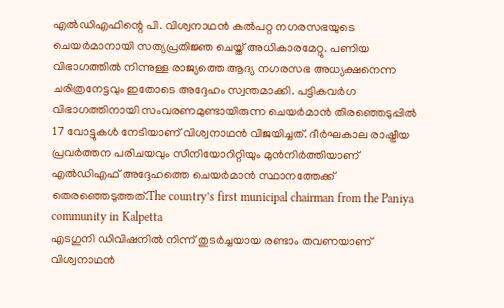എൽഡിഎഫിന്റെ പി. വിശ്വനാഥൻ കൽപറ്റ നഗരസഭയുടെ ചെയർമാനായി സത്യപ്രതിജ്ഞ ചെയ്ത് അധികാരമേറ്റു. പണിയ വിഭാഗത്തിൽ നിന്നുള്ള രാജ്യത്തെ ആദ്യ നഗരസഭ അധ്യക്ഷനെന്ന ചരിത്രനേട്ടവും ഇതോടെ അദ്ദേഹം സ്വന്തമാക്കി. പട്ടികവർഗ വിഭാഗത്തിനായി സംവരണമുണ്ടായിരുന്ന ചെയർമാൻ തിരഞ്ഞെടുപ്പിൽ 17 വോട്ടുകൾ നേടിയാണ് വിശ്വനാഥൻ വിജയിച്ചത്. ദീർഘകാല രാഷ്ട്രീയ പ്രവർത്തന പരിചയവും സീനിയോറിറ്റിയും മുൻനിർത്തിയാണ് എൽഡിഎഫ് അദ്ദേഹത്തെ ചെയർമാൻ സ്ഥാനത്തേക്ക് തെരഞ്ഞെടുത്തത്.The country’s first municipal chairman from the Paniya community in Kalpetta
എടഗുനി ഡിവിഷനിൽ നിന്ന് തുടർച്ചയായ രണ്ടാം തവണയാണ് വിശ്വനാഥൻ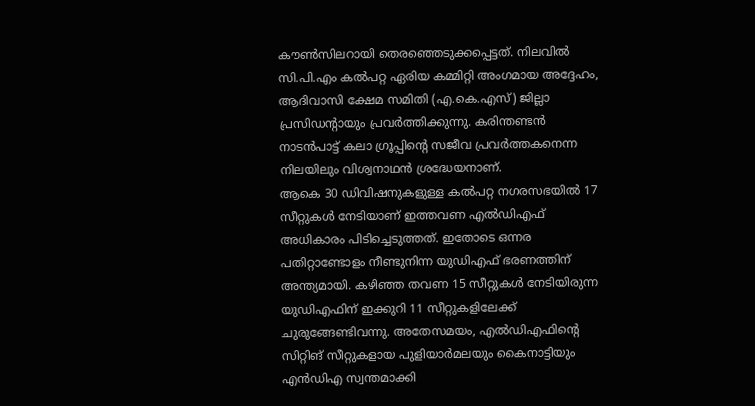കൗൺസിലറായി തെരഞ്ഞെടുക്കപ്പെട്ടത്. നിലവിൽ സി.പി.എം കൽപറ്റ ഏരിയ കമ്മിറ്റി അംഗമായ അദ്ദേഹം, ആദിവാസി ക്ഷേമ സമിതി (എ.കെ.എസ്) ജില്ലാ പ്രസിഡന്റായും പ്രവർത്തിക്കുന്നു. കരിന്തണ്ടൻ നാടൻപാട്ട് കലാ ഗ്രൂപ്പിന്റെ സജീവ പ്രവർത്തകനെന്ന നിലയിലും വിശ്വനാഥൻ ശ്രദ്ധേയനാണ്.
ആകെ 30 ഡിവിഷനുകളുള്ള കൽപറ്റ നഗരസഭയിൽ 17 സീറ്റുകൾ നേടിയാണ് ഇത്തവണ എൽഡിഎഫ് അധികാരം പിടിച്ചെടുത്തത്. ഇതോടെ ഒന്നര പതിറ്റാണ്ടോളം നീണ്ടുനിന്ന യുഡിഎഫ് ഭരണത്തിന് അന്ത്യമായി. കഴിഞ്ഞ തവണ 15 സീറ്റുകൾ നേടിയിരുന്ന യുഡിഎഫിന് ഇക്കുറി 11 സീറ്റുകളിലേക്ക് ചുരുങ്ങേണ്ടിവന്നു. അതേസമയം, എൽഡിഎഫിന്റെ സിറ്റിങ് സീറ്റുകളായ പുളിയാർമലയും കൈനാട്ടിയും എൻഡിഎ സ്വന്തമാക്കി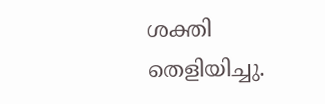ശക്തി തെളിയിച്ചു.